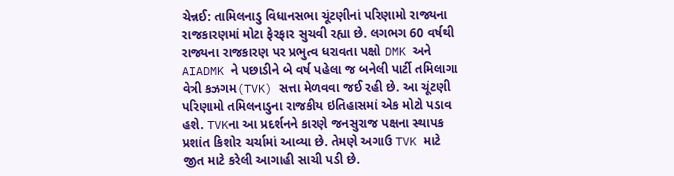ચેન્નઈ: તામિલનાડુ વિધાનસભા ચૂંટણીનાં પરિણામો રાજ્યના રાજકારણમાં મોટા ફેરફાર સુચવી રહ્યા છે. લગભગ 60 વર્ષથી રાજ્યના રાજકારણ પર પ્રભુત્વ ધરાવતા પક્ષો DMK અને AIADMK ને પછાડીને બે વર્ષ પહેલા જ બનેલી પાર્ટી તમિલાગા વેત્રી કઝગમ(TVK) સત્તા મેળવવા જઈ રહી છે. આ ચૂંટણી પરિણામો તમિલનાડુના રાજકીય ઇતિહાસમાં એક મોટો પડાવ હશે. TVKના આ પ્રદર્શનને કારણે જનસુરાજ પક્ષના સ્થાપક પ્રશાંત કિશોર ચર્ચામાં આવ્યા છે. તેમણે અગાઉ TVK માટે જીત માટે કરેલી આગાહી સાચી પડી છે.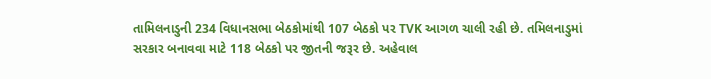તામિલનાડુની 234 વિધાનસભા બેઠકોમાંથી 107 બેઠકો પર TVK આગળ ચાલી રહી છે. તમિલનાડુમાં સરકાર બનાવવા માટે 118 બેઠકો પર જીતની જરૂર છે. અહેવાલ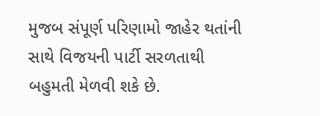મુજબ સંપૂર્ણ પરિણામો જાહેર થતાંની સાથે વિજયની પાર્ટી સરળતાથી બહુમતી મેળવી શકે છે.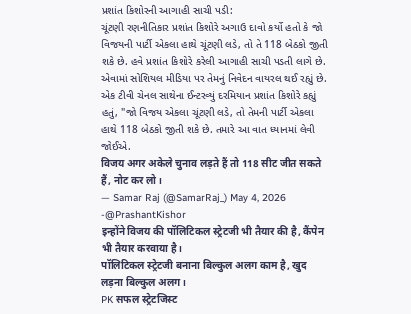પ્રશાંત કિશોરની આગાહી સાચી પડી:
ચૂંટણી રણનીતિકાર પ્રશાંત કિશોરે અગાઉ દાવો કર્યો હતો કે જો વિજયની પાર્ટી એકલા હાથે ચૂંટણી લડે, તો તે 118 બેઠકો જીતી શકે છે. હવે પ્રશાંત કિશોરે કરેલી આગાહી સાચી પડતી લાગે છે. એવામાં સોશિયલ મીડિયા પર તેમનું નિવેદન વાયરલ થઈ રહ્યું છે.
એક ટીવી ચેનલ સાથેના ઈન્ટરવ્યું દરમિયાન પ્રશાંત કિશોરે કહ્યું હતું, "જો વિજય એકલા ચૂંટણી લડે, તો તેમની પાર્ટી એકલા હાથે 118 બેઠકો જીતી શકે છે. તમારે આ વાત ધ્યાનમાં લેવી જોઈએ.
विजय अगर अकेले चुनाव लड़ते हैं तो 118 सीट जीत सकते हैं, नोट कर लो।
— Samar Raj (@SamarRaj_) May 4, 2026
-@PrashantKishor
इन्होंने विजय की पॉलिटिकल स्ट्रेटजी भी तैयार की है, कैंपेन भी तैयार करवाया है।
पॉलिटिकल स्ट्रेटजी बनाना बिल्कुल अलग काम है, खुद लड़ना बिल्कुल अलग।
PK सफल स्ट्रेटजिस्ट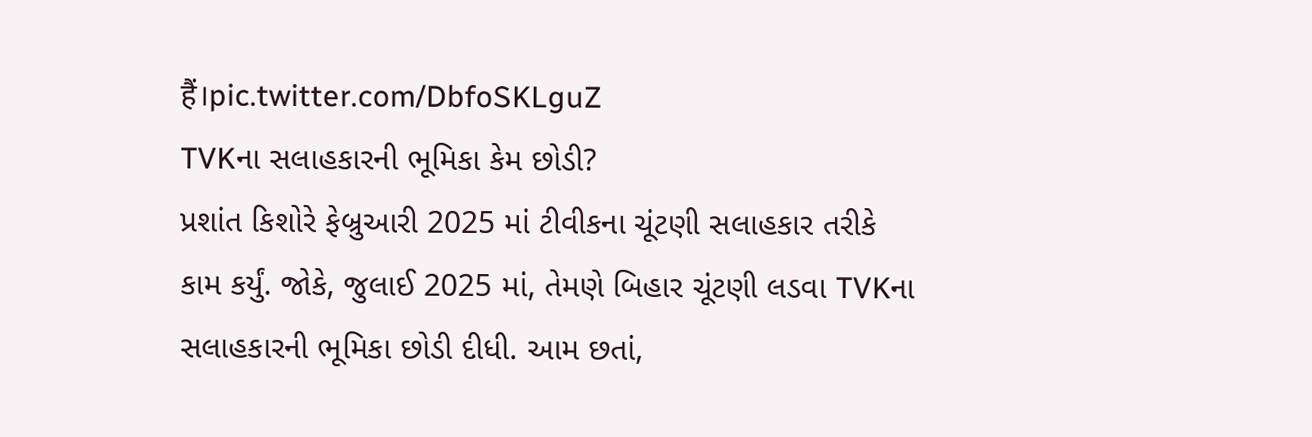हैं।pic.twitter.com/DbfoSKLguZ
TVKના સલાહકારની ભૂમિકા કેમ છોડી?
પ્રશાંત કિશોરે ફેબ્રુઆરી 2025 માં ટીવીકના ચૂંટણી સલાહકાર તરીકે કામ કર્યું. જોકે, જુલાઈ 2025 માં, તેમણે બિહાર ચૂંટણી લડવા TVKના સલાહકારની ભૂમિકા છોડી દીધી. આમ છતાં,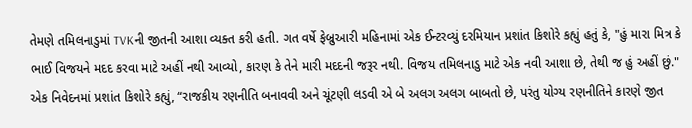તેમણે તમિલનાડુમાં TVKની જીતની આશા વ્યક્ત કરી હતી. ગત વર્ષે ફેબ્રુઆરી મહિનામાં એક ઈન્ટરવ્યું દરમિયાન પ્રશાંત કિશોરે કહ્યું હતું કે, "હું મારા મિત્ર કે ભાઈ વિજયને મદદ કરવા માટે અહીં નથી આવ્યો, કારણ કે તેને મારી મદદની જરૂર નથી. વિજય તમિલનાડુ માટે એક નવી આશા છે, તેથી જ હું અહીં છું."
એક નિવેદનમાં પ્રશાંત કિશોરે કહ્યું, “રાજકીય રણનીતિ બનાવવી અને ચૂંટણી લડવી એ બે અલગ અલગ બાબતો છે, પરંતુ યોગ્ય રણનીતિને કારણે જીત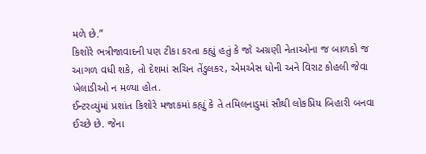મળે છે.”
કિશોરે ભત્રીજાવાદની પણ ટીકા કરતા કહ્યું હતું કે જો અગ્રણી નેતાઓના જ બાળકો જ આગળ વધી શકે, તો દેશમાં સચિન તેંડુલકર, એમએસ ધોની અને વિરાટ કોહલી જેવા ખેલાડીઓ ન મળ્યા હોત.
ઈન્ટરવ્યુંમાં પ્રશાંત કિશોરે મજાકમાં કહ્યું કે તે તમિલનાડુમાં સૌથી લોકપ્રિય બિહારી બનવા ઈચ્છે છે. જેના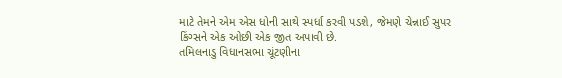માટે તેમને એમ એસ ધોની સાથે સ્પર્ધા કરવી પડશે, જેમણે ચેન્નાઈ સુપર કિંગ્સને એક ઓછી એક જીત અપાવી છે.
તમિલનાડુ વિધાનસભા ચૂંટણીના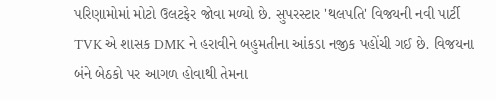પરિણામોમાં મોટો ઉલટફેર જોવા મળ્યો છે. સુપરસ્ટાર 'થલપતિ' વિજયની નવી પાર્ટી TVK એ શાસક DMK ને હરાવીને બહુમતીના આંકડા નજીક પહોંચી ગઈ છે. વિજયના બંને બેઠકો પર આગળ હોવાથી તેમના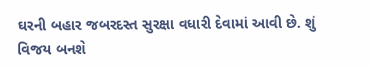ઘરની બહાર જબરદસ્ત સુરક્ષા વધારી દેવામાં આવી છે. શું વિજય બનશે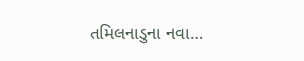તમિલનાડુના નવા…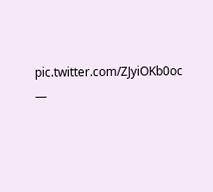pic.twitter.com/ZJyiOKb0oc
—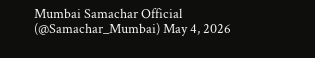Mumbai Samachar Official (@Samachar_Mumbai) May 4, 2026